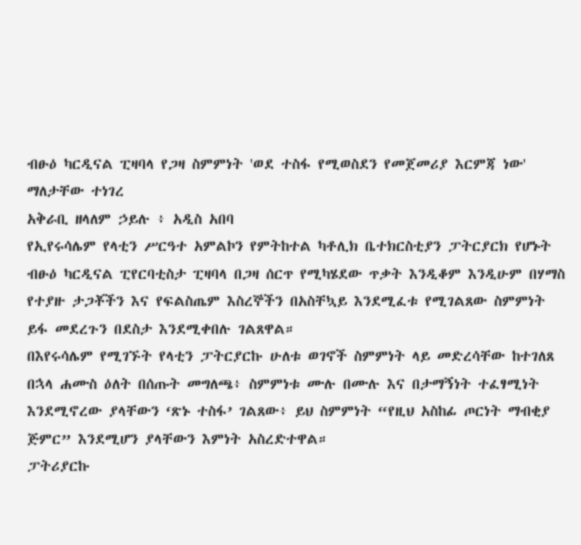ብፁዕ ካርዲናል ፒዛባላ የጋዛ ስምምነት 'ወደ ተስፋ የሚወስደን የመጀመሪያ እርምጃ ነው' ማለታቸው ተነገረ
አቅራቢ ዘላለም ኃይሉ ፥ አዲስ አበባ
የኢየሩሳሌም የላቲን ሥርዓተ አምልኮን የምትከተል ካቶሊክ ቤተክርስቲያን ፓትርያርክ የሆኑት ብፁዕ ካርዲናል ፒየርባቲስታ ፒዛባላ በጋዛ ሰርጥ የሚካሄደው ጥቃት እንዲቆም እንዲሁም በሃማስ የተያዙ ታጋቾችን እና የፍልስጤም እስረኞችን በአስቸኳይ እንደሚፈቱ የሚገልጸው ስምምነት ይፋ መደረጉን በደስታ እንደሚቀበሉ ገልጸዋል።
በእየሩሳሌም የሚገኙት የላቲን ፓትርያርኩ ሁለቱ ወገኖች ስምምነት ላይ መድረሳቸው ከተገለጸ በኋላ ሐሙስ ዕለት በሰጡት መግለጫ፥ ስምምነቱ ሙሉ በሙሉ እና በታማኝነት ተፈፃሚነት እንደሚኖረው ያላቸውን ‘ጽኑ ተስፋ’ ገልጸው፥ ይህ ስምምነት “የዚህ አስከፊ ጦርነት ማብቂያ ጅምር” እንደሚሆን ያላቸውን እምነት አስረድተዋል።
ፓትሪያርኩ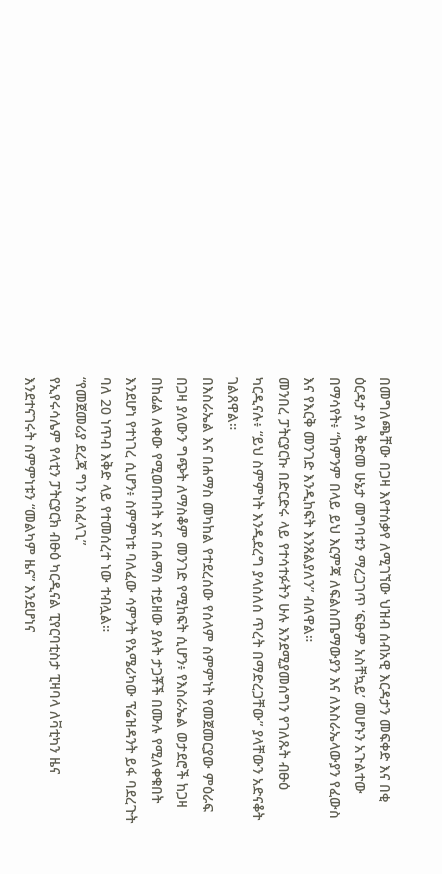በመግለጫቸው በጋዛ እየተሰቃየ ለሚገኘው ህዝብ ሰብአዊ እርዳታን መፍቀድ እና በቂ ዕርዳታ ያለ ቅድመ ሁኔታ መግባቱን ማረጋገጥ ‘ፍፁም አስቸኳይ’ መሆኑን አጉልተው በማሳየት፥ “ከምንም በላይ ይህ እርምጃ ለፍልስጤማውያን እና ለእስራኤላውያን የፈውስ እና የእርቅ መንገድ እንዲከፍት እንጸልያለን” ብለዋል።
መንበረ ፓትርያርኩ በድርድሩ ላይ የተሳተፉትን ሁሉ እንደሚያመሰግን የገለጹት ብፁዕ ካርዲናሉ፥ “ይህ ስምምነት እንዲደረግ ያላሰለሰ ጥረት በማድረጋቸው” ያላቸውን አድናቆት ገልጸዋል።
በእስራኤል እና በሐማስ መካከል የተደረሰው የሰላም ስምምነት የመጀመርያው ምዕራፍ በጋዛ ያለውን ግጭት ለማስቆም መንገድ የሚከፍት ሲሆን፥ የእስራኤል ወታደሮች ከጋዛ በከፊል ለቀው የሚወጡበት እና በሐማስ ተይዘው ያሉት ታጋቾች በሙሉ የሚለቀቁበት እንደሆነ የተነገረ ሲሆን፥ ስምምነቱ ባለፈው ሳምንት የአሜሪካው ፕሬዝዳንት ይፋ ባደረጉት ባለ 20 ነጥብ እቅድ ላይ የተመሰረተ ነው ተብሏል።
“የመጀመሪያ ደረጃ ግን አስፈላጊ”
የኢየሩሳሌም የላቲን ፓትርያርክ ብፁዕ ካርዲናል ፒየርባቲስታ ፒዛባላ ለቫቲካን ዜና እንደተናገሩት ስምምነቱን “መልካም ዜና” እንደሆነና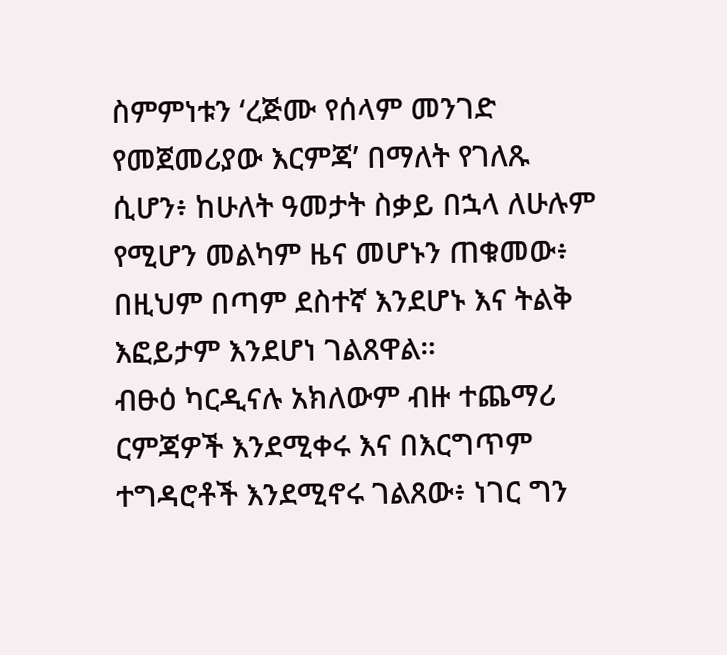ስምምነቱን ‘ረጅሙ የሰላም መንገድ የመጀመሪያው እርምጃ’ በማለት የገለጹ ሲሆን፥ ከሁለት ዓመታት ስቃይ በኋላ ለሁሉም የሚሆን መልካም ዜና መሆኑን ጠቁመው፥ በዚህም በጣም ደስተኛ እንደሆኑ እና ትልቅ እፎይታም እንደሆነ ገልጸዋል።
ብፁዕ ካርዲናሉ አክለውም ብዙ ተጨማሪ ርምጃዎች እንደሚቀሩ እና በእርግጥም ተግዳሮቶች እንደሚኖሩ ገልጸው፥ ነገር ግን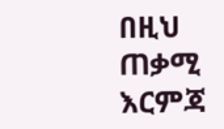በዚህ ጠቃሚ እርምጃ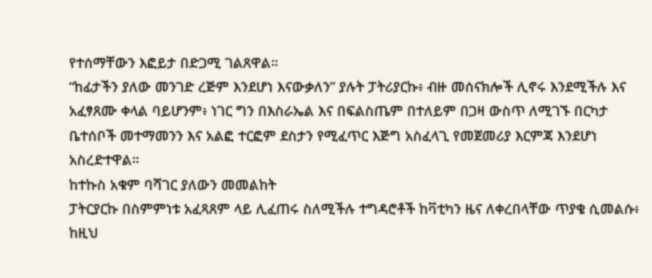የተሰማቸውን እፎይታ በድጋሚ ገልጸዋል።
“ከፊታችን ያለው መንገድ ረጅም እንደሆነ እናውቃለን” ያሉት ፓትሪያርኩ፥ ብዙ መሰናክሎች ሊኖሩ እንደሚችሉ እና አፈፃጸሙ ቀላል ባይሆንም፥ ነገር ግን በእስራኤል እና በፍልስጤም በተለይም በጋዛ ውስጥ ለሚገኙ በርካታ ቤተሰቦች መተማመንን እና አልፎ ተርፎም ደስታን የሚፈጥር እጅግ አስፈላጊ የመጀመሪያ እርምጃ እንደሆነ አስረድተዋል።
ከተኩስ አቁም ባሻገር ያለውን መመልከት
ፓትርያርኩ በስምምነቱ አፈጻጸም ላይ ሊፈጠሩ ስለሚችሉ ተግዳሮቶች ከቫቲካን ዜና ለቀረበላቸው ጥያቄ ሲመልሱ፥ ከዚህ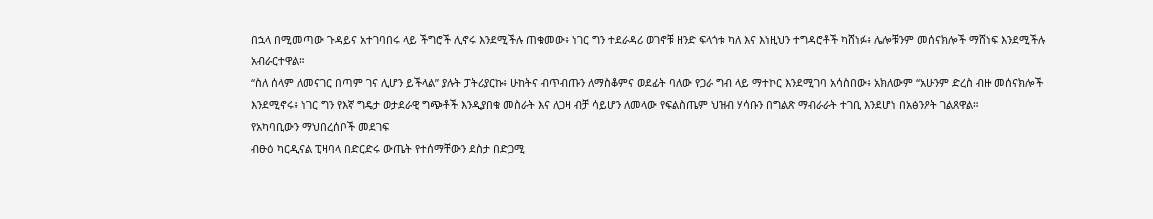በኋላ በሚመጣው ጉዳይና አተገባበሩ ላይ ችግሮች ሊኖሩ እንደሚችሉ ጠቁመው፥ ነገር ግን ተደራዳሪ ወገኖቹ ዘንድ ፍላጎቱ ካለ እና እነዚህን ተግዳሮቶች ካሸነፉ፥ ሌሎቹንም መሰናክሎች ማሸነፍ እንደሚችሉ አብራርተዋል።
“ስለ ሰላም ለመናገር በጣም ገና ሊሆን ይችላል” ያሉት ፓትሪያርኩ፥ ሁከትና ብጥብጡን ለማስቆምና ወደፊት ባለው የጋራ ግብ ላይ ማተኮር እንደሚገባ አሳስበው፥ አክለውም “አሁንም ድረስ ብዙ መሰናክሎች እንደሚኖሩ፥ ነገር ግን የእኛ ግዴታ ወታደራዊ ግጭቶች እንዲያበቁ መስራት እና ለጋዛ ብቻ ሳይሆን ለመላው የፍልስጤም ህዝብ ሃሳቡን በግልጽ ማብራራት ተገቢ እንደሆነ በአፅንዖት ገልጸዋል።
የአካባቢውን ማህበረሰቦች መደገፍ
ብፁዕ ካርዲናል ፒዛባላ በድርድሩ ውጤት የተሰማቸውን ደስታ በድጋሚ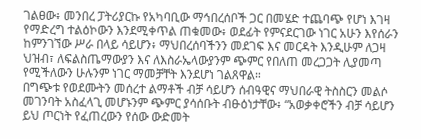ገልፀው፥ መንበረ ፓትሪያርኩ የአካባቢው ማኅበረሰቦች ጋር በመሄድ ተጨባጭ የሆነ እገዛ የማድረግ ተልዕኮውን እንደሚቀጥል ጠቁመው፥ ወደፊት የምናደርገው ነገር አሁን እየሰራን ከምንገኘው ሥራ በላይ ሳይሆን፥ ማህበረሰባችንን መደገፍ እና መርዳት እንዲሁም ለጋዛ ህዝብ፣ ለፍልስጤማውያን እና ለእስራኤላውያንም ጭምር የበለጠ መረጋጋት ሊያመጣ የሚችለውን ሁሉንም ነገር ማመቻቸት እንደሆነ ገልጸዋል።
በግጭቱ የወደሙትን መሰረተ ልማቶች ብቻ ሳይሆን ሰብዓዊና ማህበራዊ ትስስርን መልሶ መገንባት አስፈላጊ መሆኑንም ጭምር ያሳሰቡት ብፁዕነታቸው፥ “አወቃቀሮችን ብቻ ሳይሆን ይህ ጦርነት የፈጠረውን የሰው ውድመት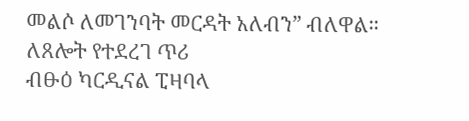መልሶ ለመገንባት መርዳት አለብን” ብለዋል።
ለጸሎት የተደረገ ጥሪ
ብፁዕ ካርዲናል ፒዛባላ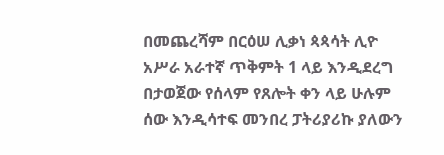በመጨረሻም በርዕሠ ሊቃነ ጳጳሳት ሊዮ አሥራ አራተኛ ጥቅምት 1 ላይ እንዲደረግ በታወጀው የሰላም የጸሎት ቀን ላይ ሁሉም ሰው እንዲሳተፍ መንበረ ፓትሪያሪኩ ያለውን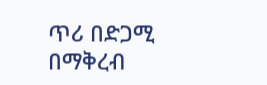ጥሪ በድጋሚ በማቅረብ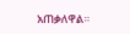አጠቃለዋል።